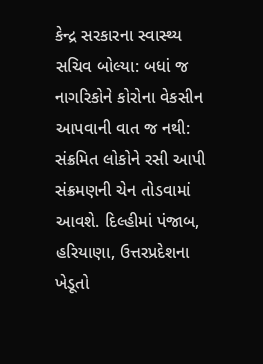કેન્દ્ર સરકારના સ્વાસ્થ્ય સચિવ બોલ્યા: બધાં જ નાગરિકોને કોરોના વેકસીન આપવાની વાત જ નથી: સંક્રમિત લોકોને રસી આપી સંક્રમણની ચેન તોડવામાં આવશે. દિલ્હીમાં પંજાબ, હરિયાણા, ઉત્તરપ્રદેશના ખેડૂતો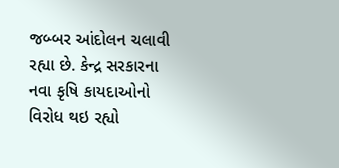જબ્બર આંદોલન ચલાવી રહ્યા છે. કેન્દ્ર સરકારના નવા કૃષિ કાયદાઓનો વિરોધ થઇ રહ્યો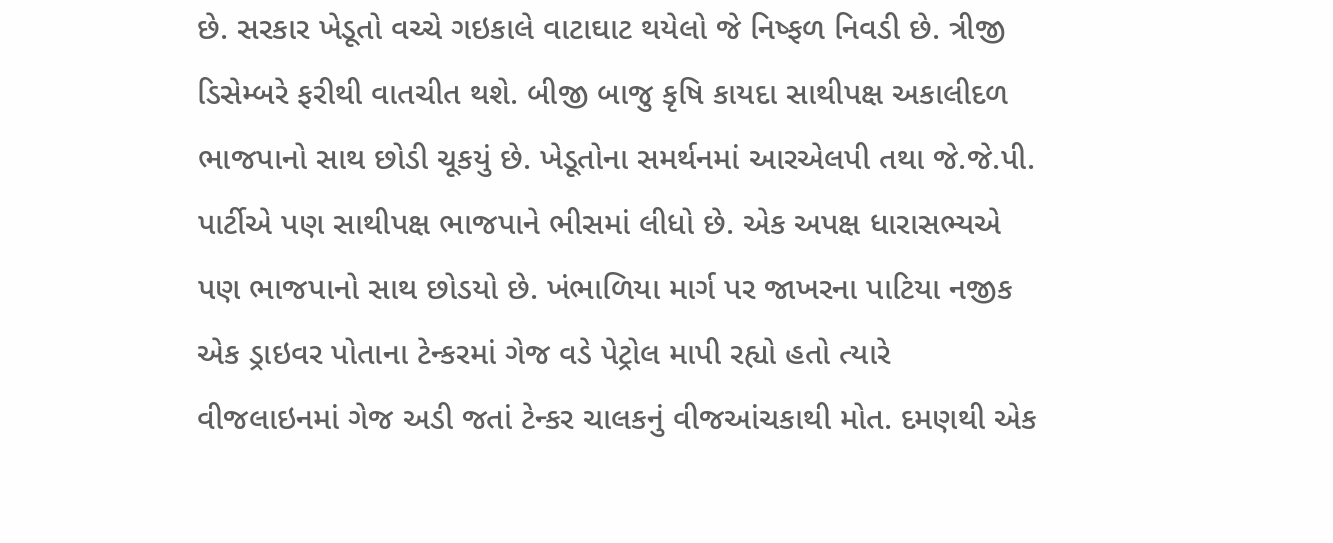છે. સરકાર ખેડૂતો વચ્ચે ગઇકાલે વાટાઘાટ થયેલો જે નિષ્ફળ નિવડી છે. ત્રીજી ડિસેમ્બરે ફરીથી વાતચીત થશે. બીજી બાજુ કૃષિ કાયદા સાથીપક્ષ અકાલીદળ ભાજપાનો સાથ છોડી ચૂકયું છે. ખેડૂતોના સમર્થનમાં આરએલપી તથા જે.જે.પી. પાર્ટીએ પણ સાથીપક્ષ ભાજપાને ભીસમાં લીધો છે. એક અપક્ષ ધારાસભ્યએ પણ ભાજપાનો સાથ છોડયો છે. ખંભાળિયા માર્ગ પર જાખરના પાટિયા નજીક એક ડ્રાઇવર પોતાના ટેન્કરમાં ગેજ વડે પેટ્રોલ માપી રહ્યો હતો ત્યારે વીજલાઇનમાં ગેજ અડી જતાં ટેન્કર ચાલકનું વીજઆંચકાથી મોત. દમણથી એક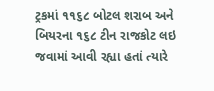ટ્રકમાં ૧૧૬૮ બોટલ શરાબ અને બિયરના ૧૬૮ ટીન રાજકોટ લઇ જવામાં આવી રહ્યા હતાં ત્યારે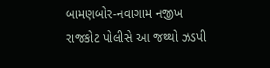બામણબોર-નવાગામ નજીખ રાજકોટ પોલીસે આ જથ્થો ઝડપી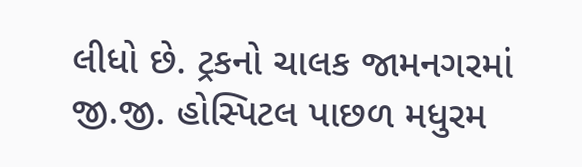લીધો છે. ટ્રકનો ચાલક જામનગરમાં જી.જી. હોસ્પિટલ પાછળ મધુરમ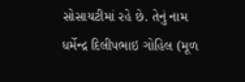સોસાયટીમાં રહે છે. તેનું નામ ધર્મેન્દ્ર દિલીપભાઇ ગોહિલ (મૂળ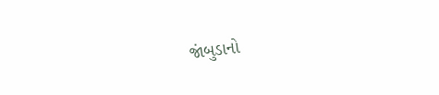જાંબુડાનો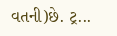વતની)છે. ટ્ર...